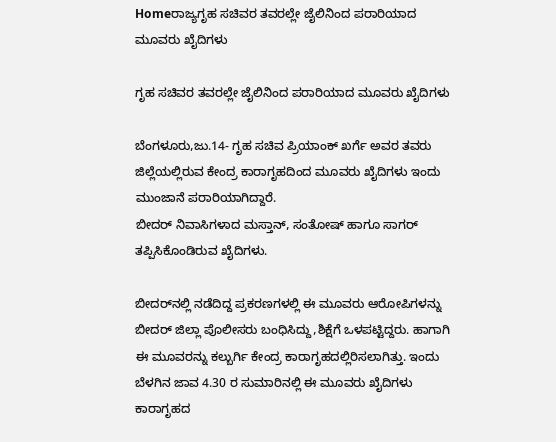Homeರಾಜ್ಯಗೃಹ ಸಚಿವರ ತವರಲ್ಲೇ ಜೈಲಿನಿಂದ ಪರಾರಿಯಾದ ಮೂವರು ಖೈದಿಗಳು

ಗೃಹ ಸಚಿವರ ತವರಲ್ಲೇ ಜೈಲಿನಿಂದ ಪರಾರಿಯಾದ ಮೂವರು ಖೈದಿಗಳು

ಬೆಂಗಳೂರು,ಜು.14- ಗೃಹ ಸಚಿವ ಪ್ರಿಯಾಂಕ್‌ ಖರ್ಗೆ ಅವರ ತವರು ಜಿಲ್ಲೆಯಲ್ಲಿರುವ ಕೇಂದ್ರ ಕಾರಾಗೃಹದಿಂದ ಮೂವರು ಖೈದಿಗಳು ಇಂದು ಮುಂಜಾನೆ ಪರಾರಿಯಾಗಿದ್ದಾರೆ.
ಬೀದರ್‌ ನಿವಾಸಿಗಳಾದ ಮಸ್ತಾನ್‌, ಸಂತೋಷ್‌ ಹಾಗೂ ಸಾಗರ್‌ ತಪ್ಪಿಸಿಕೊಂಡಿರುವ ಖೈದಿಗಳು.

ಬೀದರ್‌ನಲ್ಲಿ ನಡೆದಿದ್ದ ಪ್ರಕರಣಗಳಲ್ಲಿ ಈ ಮೂವರು ಆರೋಪಿಗಳನ್ನು ಬೀದರ್‌ ಜಿಲ್ಲಾ ಪೊಲೀಸರು ಬಂಧಿಸಿದ್ದು,ಶಿಕ್ಷೆಗೆ ಒಳಪಟ್ಟಿದ್ದರು. ಹಾಗಾಗಿ ಈ ಮೂವರನ್ನು ಕಲ್ಬುರ್ಗಿ ಕೇಂದ್ರ ಕಾರಾಗೃಹದಲ್ಲಿರಿಸಲಾಗಿತ್ತು. ಇಂದು ಬೆಳಗಿನ ಜಾವ 4.30 ರ ಸುಮಾರಿನಲ್ಲಿ ಈ ಮೂವರು ಖೈದಿಗಳು ಕಾರಾಗೃಹದ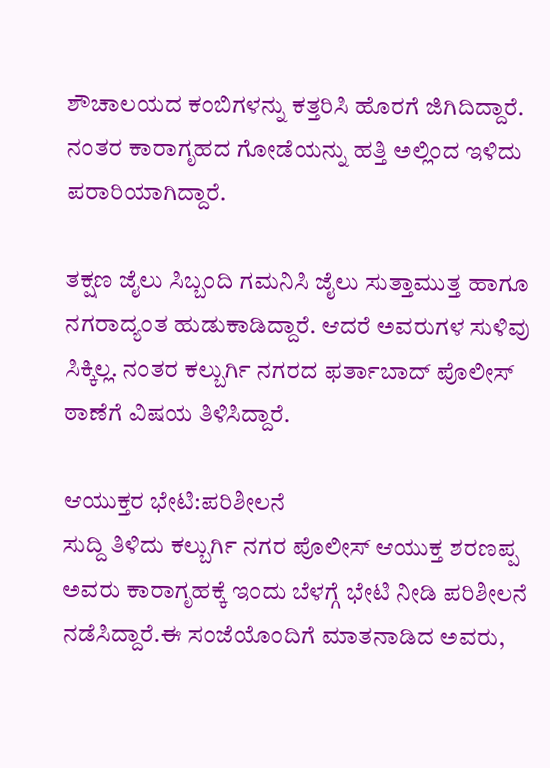ಶೌಚಾಲಯದ ಕಂಬಿಗಳನ್ನು ಕತ್ತರಿಸಿ ಹೊರಗೆ ಜಿಗಿದಿದ್ದಾರೆ. ನಂತರ ಕಾರಾಗೃಹದ ಗೋಡೆಯನ್ನು ಹತ್ತಿ ಅಲ್ಲಿಂದ ಇಳಿದು ಪರಾರಿಯಾಗಿದ್ದಾರೆ.

ತಕ್ಷಣ ಜೈಲು ಸಿಬ್ಬಂದಿ ಗಮನಿಸಿ ಜೈಲು ಸುತ್ತಾಮುತ್ತ ಹಾಗೂ ನಗರಾದ್ಯಂತ ಹುಡುಕಾಡಿದ್ದಾರೆ. ಆದರೆ ಅವರುಗಳ ಸುಳಿವು ಸಿಕ್ಕಿಲ್ಲ. ನಂತರ ಕಲ್ಬುರ್ಗಿ ನಗರದ ಫರ್ತಾಬಾದ್‌ ಪೊಲೀಸ್‌‍ ಠಾಣೆಗೆ ವಿಷಯ ತಿಳಿಸಿದ್ದಾರೆ.

ಆಯುಕ್ತರ ಭೇಟಿ:ಪರಿಶೀಲನೆ
ಸುದ್ದಿ ತಿಳಿದು ಕಲ್ಬುರ್ಗಿ ನಗರ ಪೊಲೀಸ್‌‍ ಆಯುಕ್ತ ಶರಣಪ್ಪ ಅವರು ಕಾರಾಗೃಹಕ್ಕೆ ಇಂದು ಬೆಳಗ್ಗೆ ಭೇಟಿ ನೀಡಿ ಪರಿಶೀಲನೆ ನಡೆಸಿದ್ದಾರೆ.ಈ ಸಂಜೆಯೊಂದಿಗೆ ಮಾತನಾಡಿದ ಅವರು,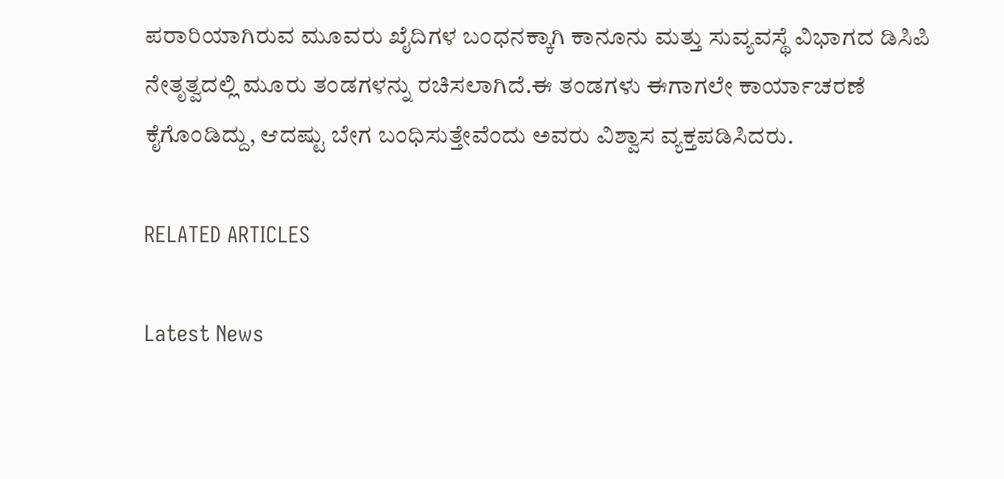ಪರಾರಿಯಾಗಿರುವ ಮೂವರು ಖೈದಿಗಳ ಬಂಧನಕ್ಕಾಗಿ ಕಾನೂನು ಮತ್ತು ಸುವ್ಯವಸ್ಥೆ ವಿಭಾಗದ ಡಿಸಿಪಿ ನೇತೃತ್ವದಲ್ಲಿ ಮೂರು ತಂಡಗಳನ್ನು ರಚಿಸಲಾಗಿದೆ.ಈ ತಂಡಗಳು ಈಗಾಗಲೇ ಕಾರ್ಯಾಚರಣೆ ಕೈಗೊಂಡಿದ್ದು, ಆದಷ್ಟು ಬೇಗ ಬಂಧಿಸುತ್ತೇವೆಂದು ಅವರು ವಿಶ್ವಾಸ ವ್ಯಕ್ತಪಡಿಸಿದರು.

RELATED ARTICLES

Latest News